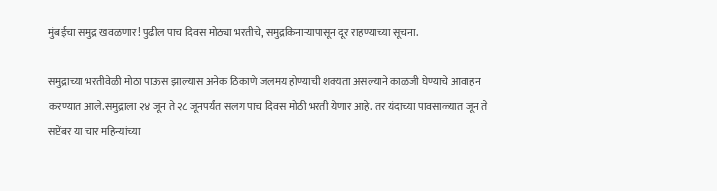मुंबईचा समुद्र खवळणार! पुढील पाच दिवस मोठ्या भरतीचे, समुद्रकिनाऱ्यापासून दूर राहण्याच्या सूचना.

समुद्राच्या भरतीवेळी मोठा पाऊस झाल्यास अनेक ठिकाणे जलमय होण्याची शक्यता असल्याने काळजी घेण्याचे आवाहन करण्यात आले.समुद्राला २४ जून ते २८ जूनपर्यंत सलग पाच दिवस मोठी भरती येणार आहे. तर यंदाच्या पावसाळ्यात जून ते सप्टेंबर या चार महिन्यांच्या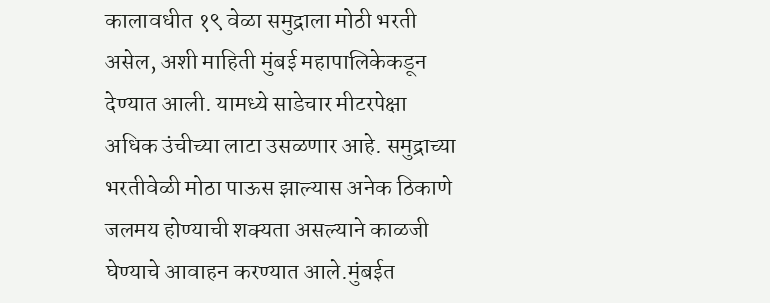कालावधीत १९ वेळा समुद्राला मोठी भरती असेल, अशी माहिती मुंबई महापालिकेकडून देण्यात आली. यामध्ये साडेचार मीटरपेक्षा अधिक उंचीच्या लाटा उसळणार आहे. समुद्राच्या भरतीवेळी मोठा पाऊस झाल्यास अनेक ठिकाणे जलमय होण्याची शक्यता असल्याने काळजी घेण्याचे आवाहन करण्यात आले.मुंबईत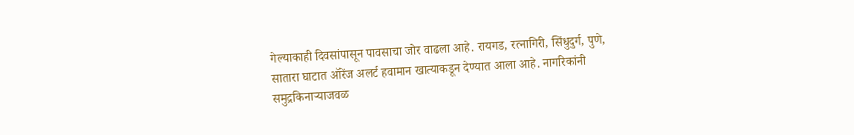गेल्याकाही दिवसांपासून पावसाचा जोर वाढला आहे. रायगड, रत्नागिरी, सिंधुदुर्ग, पुणे, सातारा घाटात ऑरेंज अलर्ट हवामान खात्याकडून देण्यात आला आहे. नागरिकांनी समुद्रकिनाऱ्याजवळ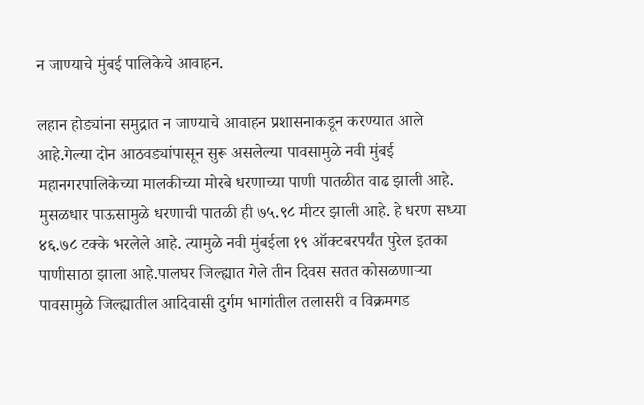न जाण्याचे मुंबई पालिकेचे आवाहन.

लहान होड्यांना समुद्रात न जाण्याचे आवाहन प्रशासनाकडून करण्यात आले आहे.गेल्या दोन आठवड्यांपासून सुरू असलेल्या पावसामुळे नवी मुंबई महानगरपालिकेच्या मालकीच्या मोरबे धरणाच्या पाणी पातळीत वाढ झाली आहे. मुसळधार पाऊसामुळे धरणाची पातळी ही ७५.९८ मीटर झाली आहे. हे धरण सध्या ४६.७८ टक्के भरलेले आहे. त्यामुळे नवी मुंबईला १९ ऑक्टबरपर्यंत पुरेल इतका पाणीसाठा झाला आहे.पालघर जिल्ह्यात गेले तीन दिवस सतत कोसळणाऱ्या पावसामुळे जिल्ह्यातील आदिवासी दुर्गम भागांतील तलासरी व विक्रमगड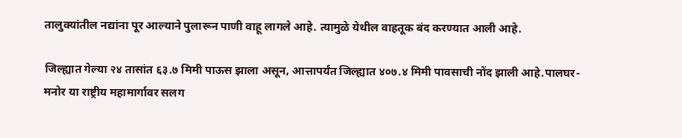तालुक्यांतील नद्यांना पूर आल्याने पुलारून पाणी वाहू लागले आहे. त्यामुळे येथील वाहतूक बंद करण्यात आली आहे.

जिल्ह्यात गेल्या २४ तासांत ६३.७ मिमी पाऊस झाला असून, आत्तापर्यंत जिल्ह्यात ४०७.४ मिमी पावसाची नोंद झाली आहे.पालघर-मनोर या राष्ट्रीय महामार्गावर सलग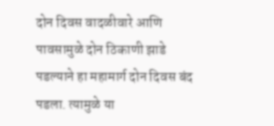दोन दिवस वादळीवारे आणि पावसामुळे दोन ठिकाणी झाडे पडल्याने हा महामार्ग दोन दिवस बंद पडला. त्यामुळे या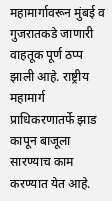महामार्गावरून मुंबई व गुजरातकडे जाणारी वाहतूक पूर्ण ठप्प झाली आहे. राष्ट्रीय महामार्ग प्राधिकरणातर्फे झाड कापून बाजूला सारण्याच काम करण्यात येत आहे.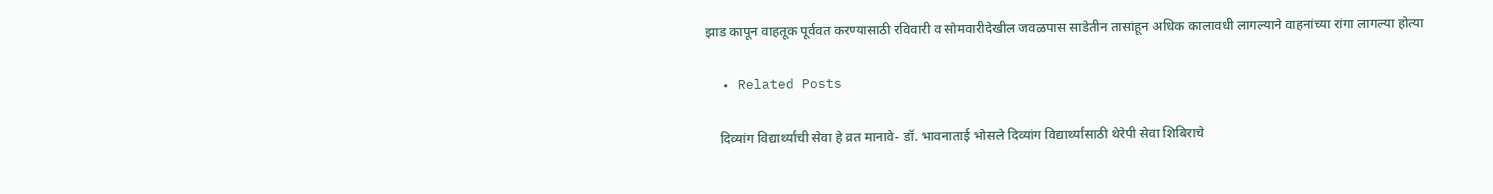झाड कापून वाहतूक पूर्ववत करण्यासाठी रविवारी व सोमवारीदेखील जवळपास साडेतीन तासांहून अधिक कालावधी लागल्याने वाहनांच्या रांगा लागल्या होत्या

  • Related Posts

    दिव्यांग विद्यार्थ्यांची सेवा हे व्रत मानावे- डॉ. भावनाताई भोसले दिव्यांग विद्यार्थ्यांसाठी थेरेपी सेवा शिबिराचे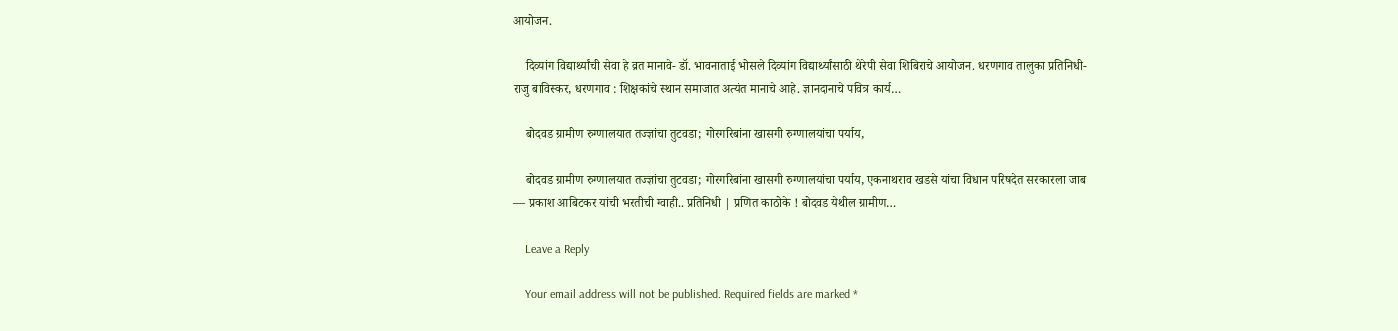आयोजन.

    दिव्यांग विद्यार्थ्यांची सेवा हे व्रत मानावे- डॉ. भावनाताई भोसले दिव्यांग विद्यार्थ्यांसाठी थेरेपी सेवा शिबिराचे आयोजन. धरणगाव तालुका प्रतिनिधी-राजु बाविस्कर, धरणगाव : शिक्षकांचे स्थान समाजात अत्यंत मानाचे आहे. ज्ञानदानाचे पवित्र कार्य…

    बोदवड ग्रामीण रुग्णालयात तज्ज्ञांचा तुटवडा; गोरगरिबांना खासगी रुग्णालयांचा पर्याय,

    बोदवड ग्रामीण रुग्णालयात तज्ज्ञांचा तुटवडा; गोरगरिबांना खासगी रुग्णालयांचा पर्याय, एकनाथराव खडसे यांचा विधान परिषदेत सरकारला जाब — प्रकाश आबिटकर यांची भरतीची ग्वाही.. प्रतिनिधी | प्रणित काठोके ! बोदवड येथील ग्रामीण…

    Leave a Reply

    Your email address will not be published. Required fields are marked *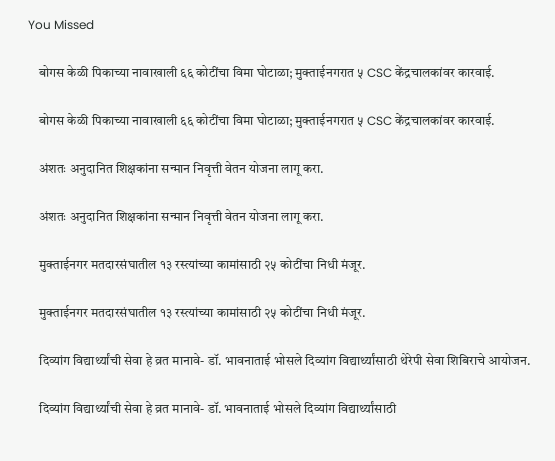You Missed

    बोगस केळी पिकाच्या नावाखाली ६६ कोटींचा विमा घोटाळा; मुक्ताईनगरात ५ CSC केंद्रचालकांवर कारवाई.

    बोगस केळी पिकाच्या नावाखाली ६६ कोटींचा विमा घोटाळा; मुक्ताईनगरात ५ CSC केंद्रचालकांवर कारवाई.

    अंशतः अनुदानित शिक्षकांना सन्मान निवृत्ती वेतन योजना लागू करा.

    अंशतः अनुदानित शिक्षकांना सन्मान निवृत्ती वेतन योजना लागू करा.

    मुक्ताईनगर मतदारसंघातील १३ रस्त्यांच्या कामांसाठी २५ कोटींचा निधी मंजूर.

    मुक्ताईनगर मतदारसंघातील १३ रस्त्यांच्या कामांसाठी २५ कोटींचा निधी मंजूर.

    दिव्यांग विद्यार्थ्यांची सेवा हे व्रत मानावे- डॉ. भावनाताई भोसले दिव्यांग विद्यार्थ्यांसाठी थेरेपी सेवा शिबिराचे आयोजन.

    दिव्यांग विद्यार्थ्यांची सेवा हे व्रत मानावे- डॉ. भावनाताई भोसले दिव्यांग विद्यार्थ्यांसाठी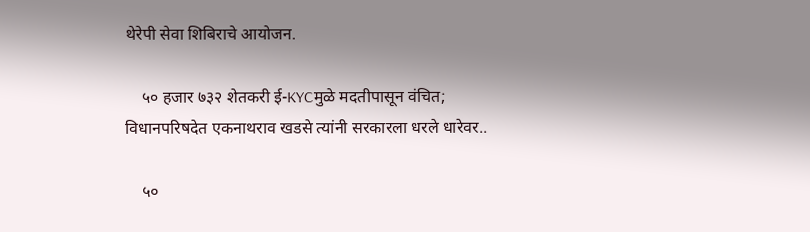थेरेपी सेवा शिबिराचे आयोजन.

    ५० हजार ७३२ शेतकरी ई-KYCमुळे मदतीपासून वंचित; विधानपरिषदेत एकनाथराव खडसे त्यांनी सरकारला धरले धारेवर..

    ५०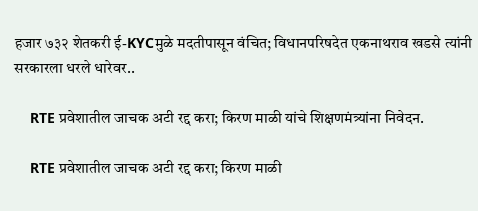हजार ७३२ शेतकरी ई-KYCमुळे मदतीपासून वंचित; विधानपरिषदेत एकनाथराव खडसे त्यांनी सरकारला धरले धारेवर..

    RTE प्रवेशातील जाचक अटी रद्द करा; किरण माळी यांचे शिक्षणमंत्र्यांना निवेदन.

    RTE प्रवेशातील जाचक अटी रद्द करा; किरण माळी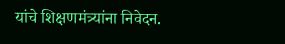यांचे शिक्षणमंत्र्यांना निवेदन.